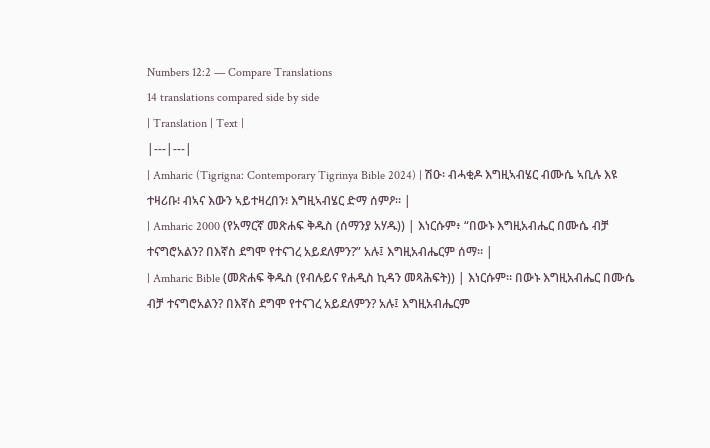Numbers 12:2 — Compare Translations
14 translations compared side by side
| Translation | Text |
|---|---|
| Amharic (Tigrigna: Contemporary Tigrinya Bible 2024) | ሽዑ፡ ብሓቂዶ እግዚኣብሄር ብሙሴ ኣቢሉ እዩ ተዛሪቡ፧ ብኣና እውን ኣይተዛረበን፧ እግዚኣብሄር ድማ ሰምዖ። |
| Amharic 2000 (የአማርኛ መጽሐፍ ቅዱስ (ሰማንያ አሃዱ)) | እነርሱም፥ “በውኑ እግዚአብሔር በሙሴ ብቻ ተናግሮአልን? በእኛስ ደግሞ የተናገረ አይደለምን?” አሉ፤ እግዚአብሔርም ሰማ። |
| Amharic Bible (መጽሐፍ ቅዱስ (የብሉይና የሐዲስ ኪዳን መጻሕፍት)) | እነርሱም። በውኑ እግዚአብሔር በሙሴ ብቻ ተናግሮአልን? በእኛስ ደግሞ የተናገረ አይደለምን? አሉ፤ እግዚአብሔርም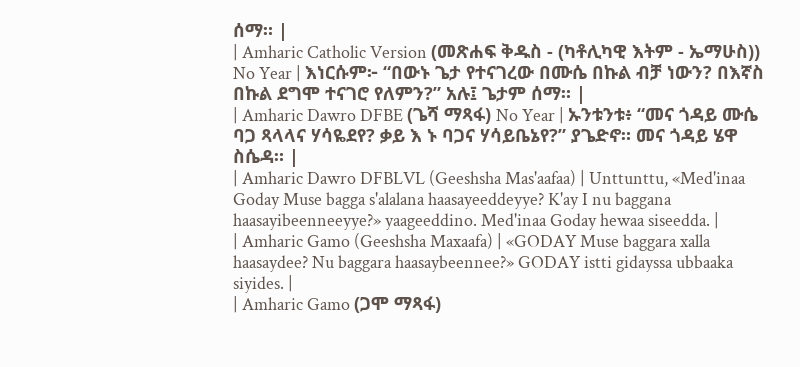ሰማ። |
| Amharic Catholic Version (መጽሐፍ ቅዱስ - (ካቶሊካዊ እትም - ኤማሁስ)) No Year | እነርሱም፦ “በውኑ ጌታ የተናገረው በሙሴ በኩል ብቻ ነውን? በእኛስ በኩል ደግሞ ተናገሮ የለምን?” አሉ፤ ጌታም ሰማ። |
| Amharic Dawro DFBE (ጌሻ ማጻፋ) No Year | ኡንቱንቱ፥ “መና ጎዳይ ሙሴ ባጋ ጻላላና ሃሳዬደየ? ቃይ እ ኑ ባጋና ሃሳይቤኔየ?” ያጌድኖ። መና ጎዳይ ሄዋ ስሴዳ። |
| Amharic Dawro DFBLVL (Geeshsha Mas'aafaa) | Unttunttu, «Med'inaa Goday Muse bagga s'alalana haasayeeddeyye? K'ay I nu baggana haasayibeenneeyye?» yaageeddino. Med'inaa Goday hewaa siseedda. |
| Amharic Gamo (Geeshsha Maxaafa) | «GODAY Muse baggara xalla haasaydee? Nu baggara haasaybeennee?» GODAY istti gidayssa ubbaaka siyides. |
| Amharic Gamo (ጋሞ ማጻፋ)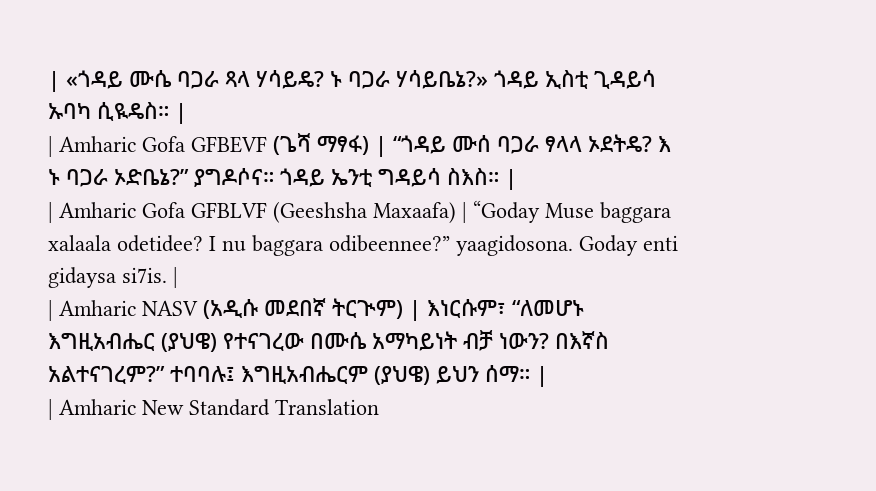| «ጎዳይ ሙሴ ባጋራ ጻላ ሃሳይዴ? ኑ ባጋራ ሃሳይቤኔ?» ጎዳይ ኢስቲ ጊዳይሳ ኡባካ ሲዪዴስ። |
| Amharic Gofa GFBEVF (ጌሻ ማፃፋ) | “ጎዳይ ሙሰ ባጋራ ፃላላ ኦደትዴ? እ ኑ ባጋራ ኦድቤኔ?” ያግዶሶና። ጎዳይ ኤንቲ ግዳይሳ ስእስ። |
| Amharic Gofa GFBLVF (Geeshsha Maxaafa) | “Goday Muse baggara xalaala odetidee? I nu baggara odibeennee?” yaagidosona. Goday enti gidaysa si7is. |
| Amharic NASV (አዲሱ መደበኛ ትርጒም) | እነርሱም፣ “ለመሆኑ እግዚአብሔር (ያህዌ) የተናገረው በሙሴ አማካይነት ብቻ ነውን? በእኛስ አልተናገረም?” ተባባሉ፤ እግዚአብሔርም (ያህዌ) ይህን ሰማ። |
| Amharic New Standard Translation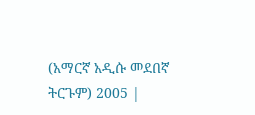(አማርኛ አዲሱ መደበኛ ትርጉም) 2005 |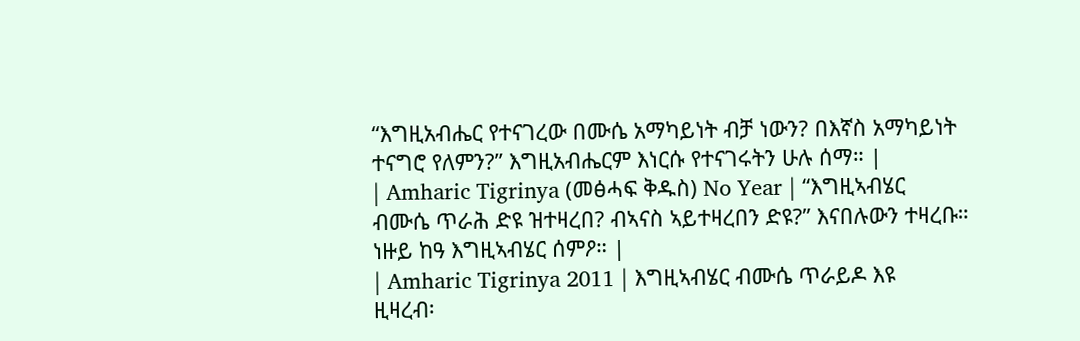“እግዚአብሔር የተናገረው በሙሴ አማካይነት ብቻ ነውን? በእኛስ አማካይነት ተናግሮ የለምን?” እግዚአብሔርም እነርሱ የተናገሩትን ሁሉ ሰማ። |
| Amharic Tigrinya (መፅሓፍ ቅዱስ) No Year | “እግዚኣብሄር ብሙሴ ጥራሕ ድዩ ዝተዛረበ? ብኣናስ ኣይተዛረበን ድዩ?” እናበሉውን ተዛረቡ። ነዙይ ከዓ እግዚኣብሄር ሰምዖ። |
| Amharic Tigrinya 2011 | እግዚኣብሄር ብሙሴ ጥራይዶ እዩ ዚዛረብ፡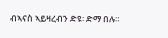ብኣናስ ኣይዛረብን ድዩ፡ ድማ በሉ።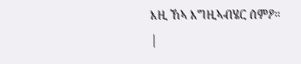እዚ ኸኣ እግዚኣብሄር ሰምዖ። |